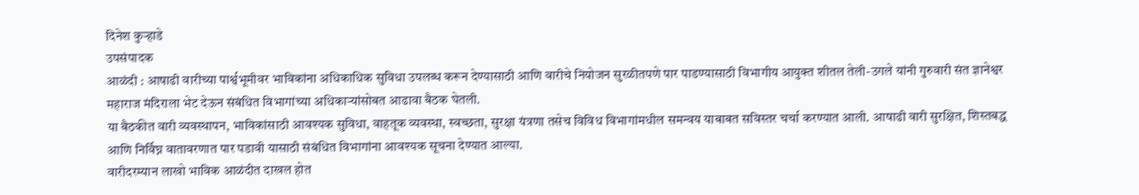दिनेश कुऱ्हाडे
उपसंपादक
आळंदी : आषाढी वारीच्या पार्श्वभूमीवर भाविकांना अधिकाधिक सुविधा उपलब्ध करून देण्यासाठी आणि वारीचे नियोजन सुरळीतपणे पार पाडण्यासाठी विभागीय आयुक्त शीतल तेली-उगले यांनी गुरुवारी संत ज्ञानेश्वर महाराज मंदिराला भेट देऊन संबंधित विभागांच्या अधिकाऱ्यांसोबत आढावा बैठक घेतली.
या बैठकीत वारी व्यवस्थापन, भाविकांसाठी आवश्यक सुविधा, वाहतूक व्यवस्था, स्वच्छता, सुरक्षा यंत्रणा तसेच विविध विभागांमधील समन्वय याबाबत सविस्तर चर्चा करण्यात आली. आषाढी वारी सुरक्षित, शिस्तबद्ध आणि निर्विघ्न वातावरणात पार पडावी यासाठी संबंधित विभागांना आवश्यक सूचना देण्यात आल्या.
वारीदरम्यान लाखो भाविक आळंदीत दाखल होत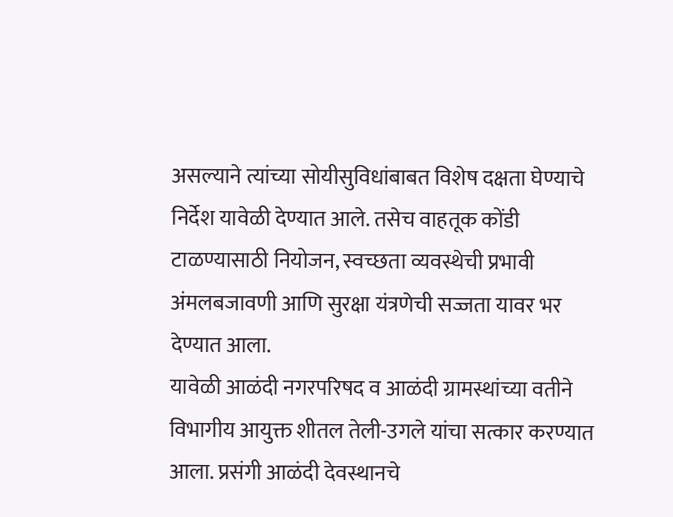असल्याने त्यांच्या सोयीसुविधांबाबत विशेष दक्षता घेण्याचे निर्देश यावेळी देण्यात आले. तसेच वाहतूक कोंडी टाळण्यासाठी नियोजन, स्वच्छता व्यवस्थेची प्रभावी अंमलबजावणी आणि सुरक्षा यंत्रणेची सज्जता यावर भर देण्यात आला.
यावेळी आळंदी नगरपरिषद व आळंदी ग्रामस्थांच्या वतीने विभागीय आयुक्त शीतल तेली-उगले यांचा सत्कार करण्यात आला. प्रसंगी आळंदी देवस्थानचे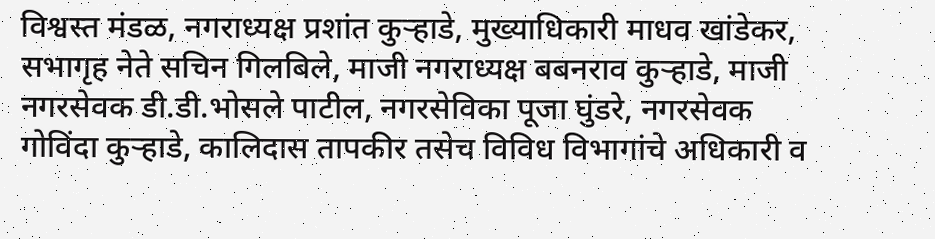विश्वस्त मंडळ, नगराध्यक्ष प्रशांत कुऱ्हाडे, मुख्याधिकारी माधव खांडेकर, सभागृह नेते सचिन गिलबिले, माजी नगराध्यक्ष बबनराव कुऱ्हाडे, माजी नगरसेवक डी.डी.भोसले पाटील, नगरसेविका पूजा घुंडरे, नगरसेवक गोविंदा कुऱ्हाडे, कालिदास तापकीर तसेच विविध विभागांचे अधिकारी व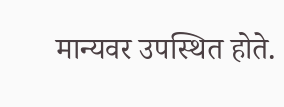मान्यवर उपस्थित होते.